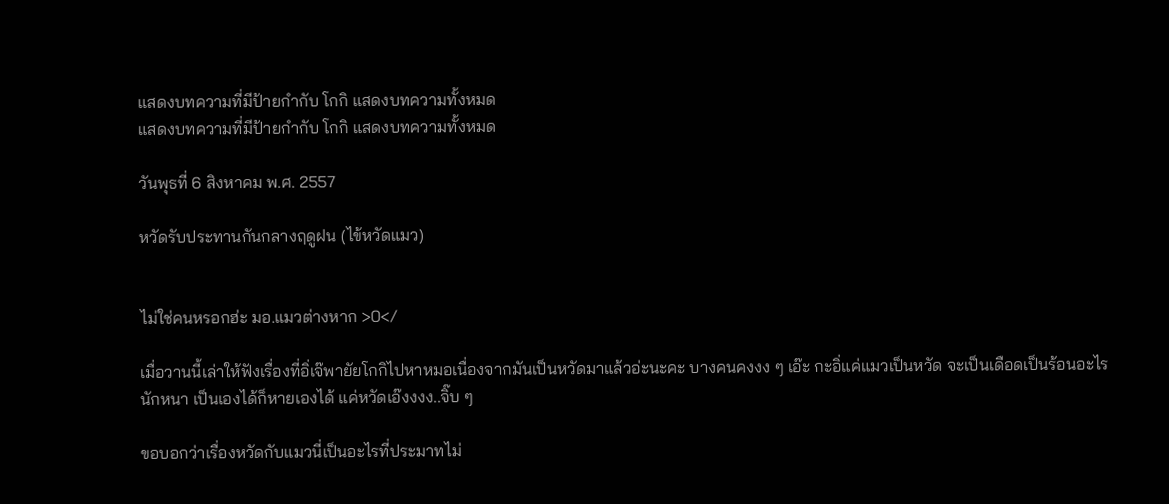แสดงบทความที่มีป้ายกำกับ โกกิ แสดงบทความทั้งหมด
แสดงบทความที่มีป้ายกำกับ โกกิ แสดงบทความทั้งหมด

วันพุธที่ 6 สิงหาคม พ.ศ. 2557

หวัดรับประทานกันกลางฤดูฝน (ไข้หวัดแมว)


ไม่ใช่คนหรอกฮ่ะ มอ.แมวต่างหาก >0</

เมื่อวานนี้เล่าให้ฟังเรื่องที่อิ่เจ๊พายัยโกกิไปหาหมอเนื่องจากมันเป็นหวัดมาแล้วอ่ะนะคะ บางคนคงงง ๆ เอ๊ะ กะอิ่แค่แมวเป็นหวัด จะเป็นเดือดเป็นร้อนอะไรนักหนา เป็นเองได้ก็หายเองได้ แค่หวัดเอ๊งงงง..จิ๊บ ๆ

ขอบอกว่าเรื่องหวัดกับแมวนี่เป็นอะไรที่ประมาทไม่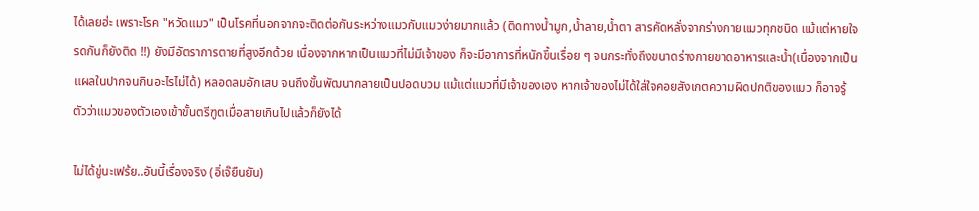ได้เลยฮ่ะ เพราะโรค "หวัดแมว" เป็นโรคที่นอกจากจะติดต่อกันระหว่างแมวกับแมวง่ายมากแล้ว (ติดทางน้ำมูก,น้ำลาย,น้ำตา สารคัดหลั่งจากร่างกายแมวทุกชนิด แม้แต่หายใจรดกันก็ยังติด !!) ยังมีอัตราการตายที่สูงอีกด้วย เนื่องจากหากเป็นแมวที่ไม่มีเจ้าของ ก็จะมีอาการที่หนักขึ้นเรื่อย ๆ จนกระทั่งถึงขนาดร่างกายขาดอาหารและน้ำ(เนื่องจากเป็นแผลในปากจนกินอะไรไม่ได้) หลอดลมอักเสบ จนถึงขั้นพัฒนากลายเป็นปอดบวม แม้แต่แมวที่มีเจ้าของเอง หากเจ้าของไม่ได้ใส่ใจคอยสังเกตความผิดปกติของแมว ก็อาจรู้ตัวว่าแมวของตัวเองเข้าขั้นตรีฑูตเมื่อสายเกินไปแล้วก็ยังได้

ไม่ได้ขู่นะเฟร้ย..อันนี้เรื่องจริง (อิ่เจ๊ยืนยัน)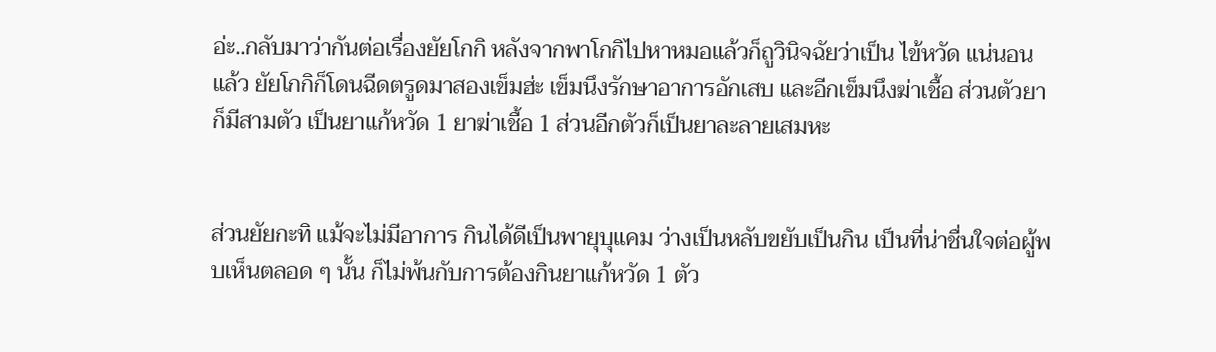อ่ะ..กลับมาว่ากันต่อเรื่องยัยโกกิ หลังจากพาโกกิไปหาหมอแล้วก็ถูวินิจฉัยว่าเป็น ไข้หวัด แน่นอนแล้ว ยัยโกกิก็โดนฉีดตรูดมาสองเข็มฮ่ะ เข็มนึงรักษาอาการอักเสบ และอีกเข็มนึงฆ่าเชื้อ ส่วนตัวยาก็มีสามตัว เป็นยาแก้หวัด 1 ยาฆ่าเชื้อ 1 ส่วนอีกตัวก็เป็นยาละลายเสมหะ


ส่วนยัยกะทิ แม้จะไม่มีอาการ กินได้ดีเป็นพายุบุแคม ว่างเป็นหลับขยับเป็นกิน เป็นที่น่าชื่นใจต่อผู้พบเห็นตลอด ๆ นั้น ก็ไม่พ้นกับการต้องกินยาแก้หวัด 1 ตัว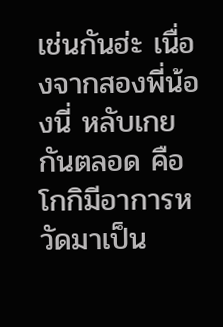เช่นกันฮ่ะ เนื่องจากสองพี่น้องนี่ หลับเกยกันตลอด คือ โกกิมีอาการหวัดมาเป็น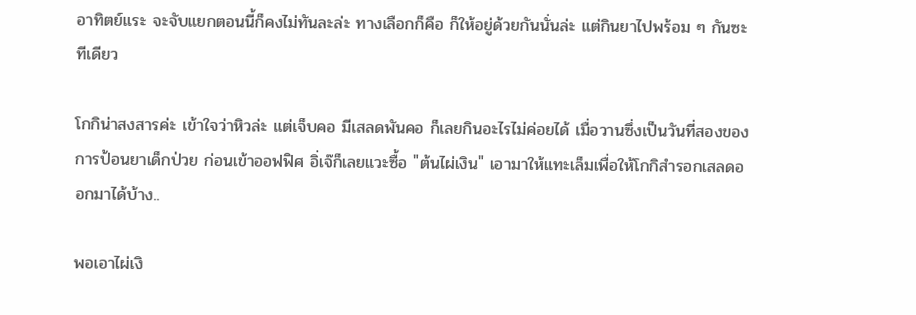อาทิตย์แระ จะจับแยกตอนนี้ก็คงไม่ทันละล่ะ ทางเลือกก็คือ ก็ให้อยู่ด้วยกันนั่นล่ะ แต่กินยาไปพร้อม ๆ กันซะทีเดียว

โกกิน่าสงสารค่ะ เข้าใจว่าหิวล่ะ แต่เจ็บคอ มีเสลดพันคอ ก็เลยกินอะไรไม่ค่อยได้ เมื่อวานซึ่งเป็นวันที่สองของการป้อนยาเด็กป่วย ก่อนเข้าออฟฟิศ อิ่เจ๊ก็เลยแวะซื้อ "ต้นไผ่เงิน" เอามาให้แทะเล็มเพื่อให้โกกิสำรอกเสลดออกมาได้บ้าง..

พอเอาไผ่เงิ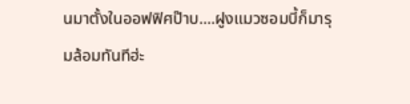นมาตั้งในออฟฟิศป๊าบ....ฝูงแมวซอมบี้ก็มารุมล้อมทันทีฮ่ะ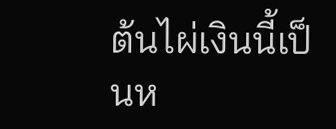ต้นไผ่เงินนี้เป็นห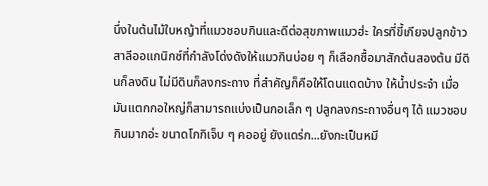นึ่งในต้นไม้ใบหญ้าที่แมวชอบกินและดีต่อสุขภาพแมวฮ่ะ ใครที่ขี้เกียจปลูกข้าวสาลีออแกนิกซ์ที่กำลังโด่งดังให้แมวกินบ่อย ๆ ก็เลือกซื้อมาสักต้นสองต้น มีดินก็ลงดิน ไม่มีดินก็ลงกระถาง ที่สำคัญก็คือให้โดนแดดบ้าง ให้น้ำประจำ เมื่อมันแตกกอใหญ่ก็สามารถแบ่งเป็นกอเล็ก ๆ ปลูกลงกระถางอื่นๆ ได้ แมวชอบกินมากอ่ะ ขนาดโกกิเจ็บ ๆ คออยู่ ยังแดร่ก...ยังกะเป็นหมี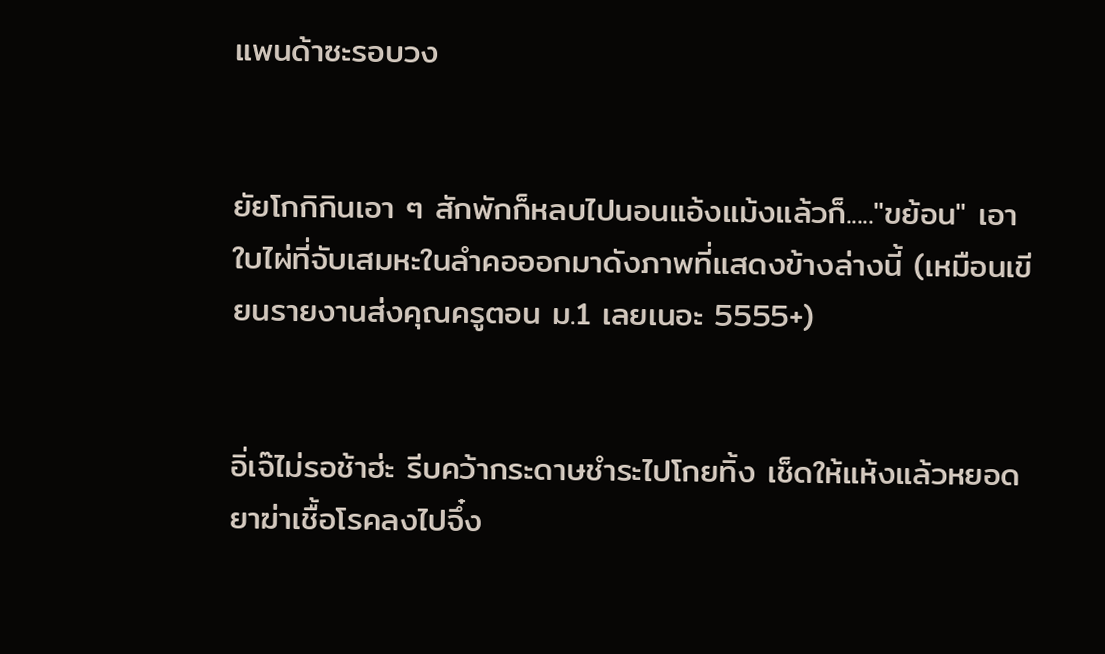แพนด้าซะรอบวง


ยัยโกกิกินเอา ๆ สักพักก็หลบไปนอนแอ้งแม้งแล้วก็....."ขย้อน" เอาใบไผ่ที่จับเสมหะในลำคอออกมาดังภาพที่แสดงข้างล่างนี้ (เหมือนเขียนรายงานส่งคุณครูตอน ม.1 เลยเนอะ 5555+)


อิ่เจ๊ไม่รอช้าฮ่ะ รีบคว้ากระดาษชำระไปโกยทิ้ง เช็ดให้แห้งแล้วหยอดยาฆ่าเชื้อโรคลงไปจึ๋ง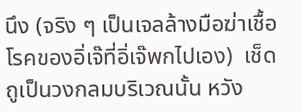นึง (จริง ๆ เป็นเจลล้างมือฆ่าเชื้อโรคของอิ่เจ๊ที่อิ่เจ๊พกไปเอง)  เช็ดถูเป็นวงกลมบริเวณนั้น หวัง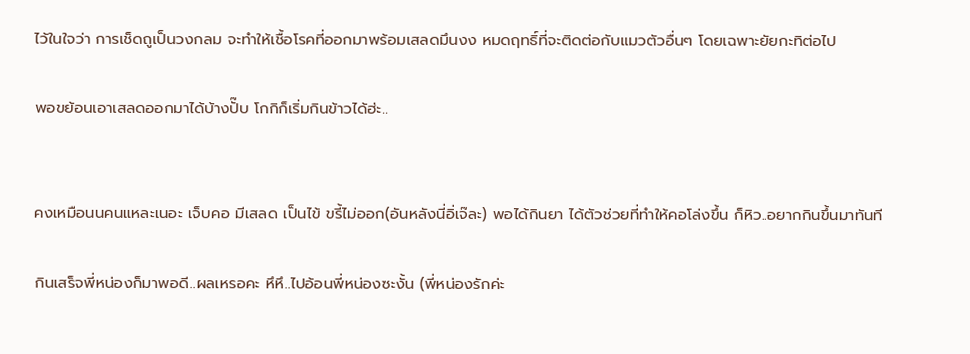ไว้ในใจว่า การเช็ดถูเป็นวงกลม จะทำให้เชื้อโรคที่ออกมาพร้อมเสลดมึนงง หมดฤทธิ์ที่จะติดต่อกับแมวตัวอื่นๆ โดยเฉพาะยัยกะทิต่อไป

พอขย้อนเอาเสลดออกมาได้บ้างปั๊บ โกกิก็เริ่มกินข้าวได้ฮ่ะ..


คงเหมือนนคนแหละเนอะ เจ็บคอ มีเสลด เป็นไข้ ขรี้ไม่ออก(อันหลังนี่อิ่เจ๊ละ) พอได้กินยา ได้ตัวช่วยที่ทำให้คอโล่งขึ้น ก็หิว..อยากกินขึ้นมาทันที

กินเสร็จพี่หน่องก็มาพอดี..ผลเหรอคะ หึหึ..ไปอ้อนพี่หน่องซะงั้น (พี่หน่องรักค่ะ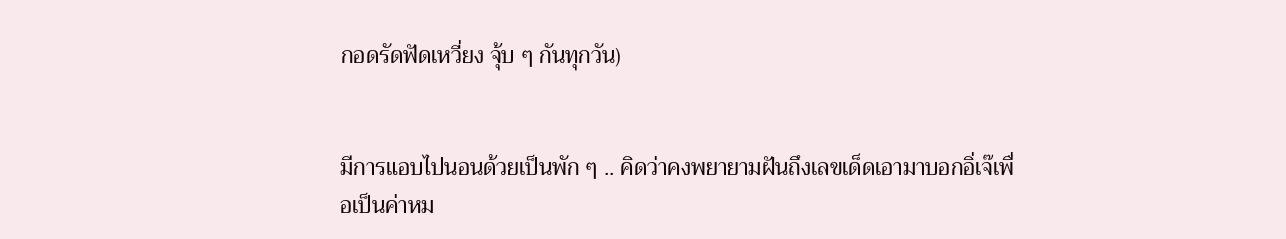กอดรัดฟัดเหวี่ยง จุ้บ ๆ กันทุกวัน)


มีการแอบไปนอนด้วยเป็นพัก ๆ .. คิดว่าคงพยายามฝันถึงเลขเด็ดเอามาบอกอิ่เจ๊เพื่อเป็นค่าหม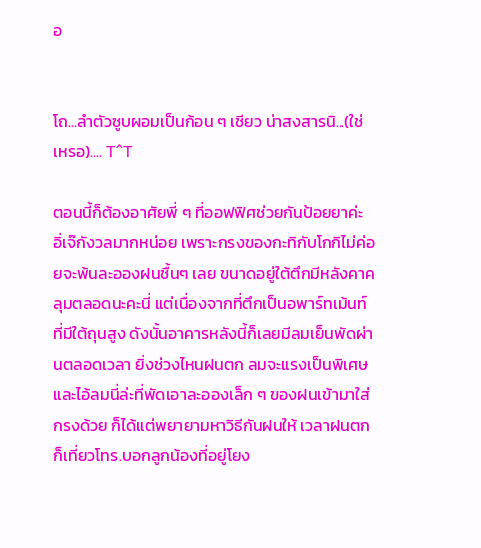อ


โถ...ลำตัวซูบผอมเป็นก้อน ๆ เชียว น่าสงสารนิ...(ใช่เหรอ).... T^T

ตอนนี้ก็ต้องอาศัยพี่ ๆ ที่ออฟฟิศช่วยกันป้อยยาค่ะ อิ่เจ๊กังวลมากหน่อย เพราะกรงของกะทิกับโกกิไม่ค่อยจะพ้นละอองฝนชื้นๆ เลย ขนาดอยู่ใต้ตึกมีหลังคาคลุมตลอดนะคะนี่ แต่เนื่องจากที่ตึกเป็นอพาร์ทเม้นท์ที่มีใต้ถุนสูง ดังนั้นอาคารหลังนี้ก็เลยมีลมเย็นพัดผ่านตลอดเวลา ยิ่งช่วงไหนฝนตก ลมจะแรงเป็นพิเศษ และไอ้ลมนี่ล่ะที่พัดเอาละอองเล็ก ๆ ของฝนเข้ามาใส่กรงด้วย ก็ได้แต่พยายามหาวิธีกันฝนให้ เวลาฝนตกก็เที่ยวโทร.บอกลูกน้องที่อยู่โยง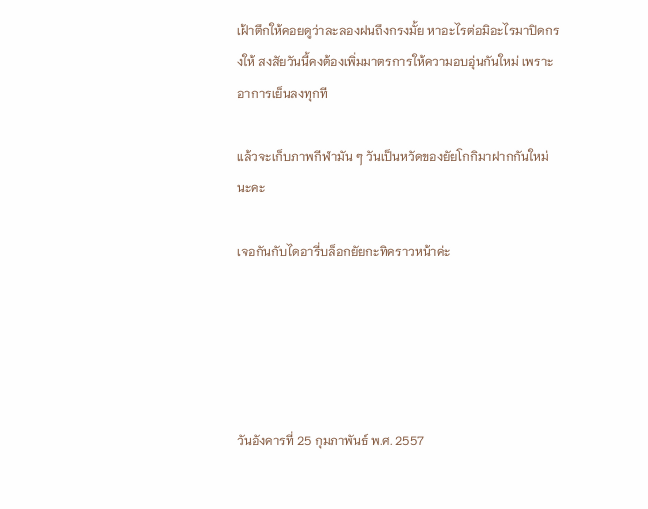เฝ้าตึกให้คอยดูว่าละลองฝนถึงกรงมั้ย หาอะไรต่อมิอะไรมาปิดกรงให้ สงสัยวันนี้คงต้องเพิ่มมาตรการให้ความอบอุ่นกันใหม่ เพราะอาการเย็นลงทุกที

แล้วจะเก็บภาพกีฬามัน ๆ วันเป็นหวัดของยัยโกกิมาฝากกันใหม่นะคะ

เจอกันกับไดอารี่บล็อกยัยกะทิคราวหน้าค่ะ





วันอังคารที่ 25 กุมภาพันธ์ พ.ศ. 2557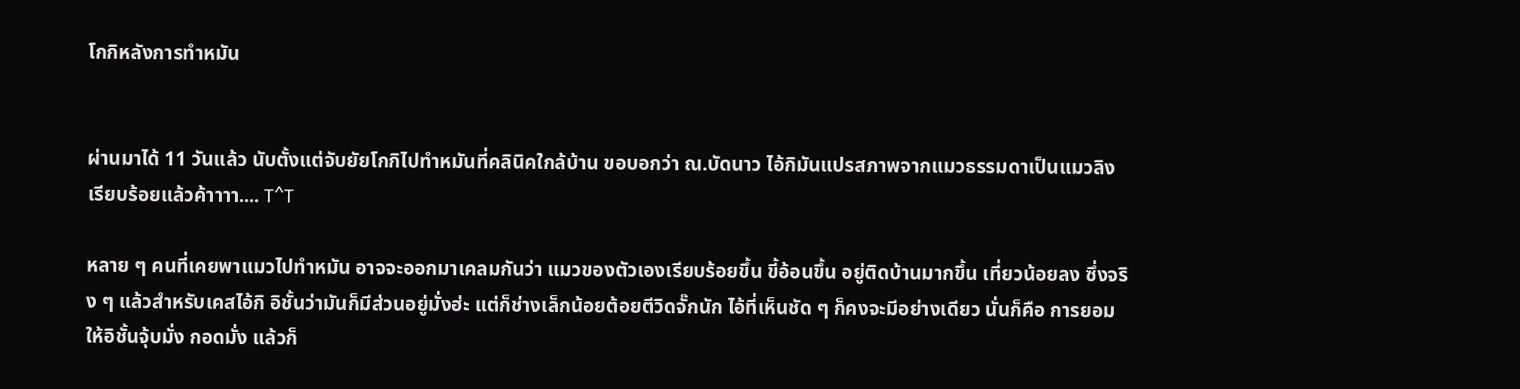โกกิหลังการทำหมัน


ผ่านมาได้ 11 วันแล้ว นับตั้งแต่จับยัยโกกิไปทำหมันที่คลินิคใกล้บ้าน ขอบอกว่า ณ.บัดนาว ไอ้กิมันแปรสภาพจากแมวธรรมดาเป็นแมวลิงเรียบร้อยแล้วค้าาาา.... T^T

หลาย ๆ คนที่เคยพาแมวไปทำหมัน อาจจะออกมาเคลมกันว่า แมวของตัวเองเรียบร้อยขึ้น ขี้อ้อนขึ้น อยู่ติดบ้านมากขึ้น เที่ยวน้อยลง ซึ่งจริง ๆ แล้วสำหรับเคสไอ้กิ อิชั้นว่ามันก็มีส่วนอยู่มั่งฮ่ะ แต่ก็ช่างเล็กน้อยต้อยตีวิดจั๊กนัก ไอ้ที่เห็นชัด ๆ ก็คงจะมีอย่างเดียว นั่นก็คือ การยอมให้อิชั้นจุ้บมั่ง กอดมั่ง แล้วก็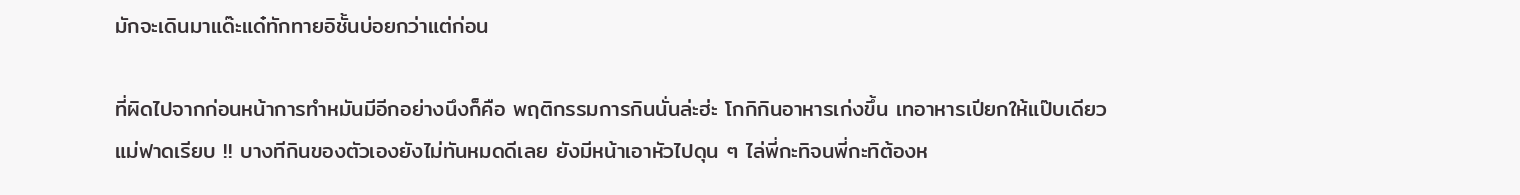มักจะเดินมาแด๊ะแด๋ทักทายอิชั้นบ่อยกว่าแต่ก่อน

ที่ผิดไปจากก่อนหน้าการทำหมันมีอีกอย่างนึงก็คือ พฤติกรรมการกินนั่นล่ะฮ่ะ โกกิกินอาหารเก่งขึ้น เทอาหารเปียกให้แป๊บเดียวแม่ฟาดเรียบ !! บางทีกินของตัวเองยังไม่ทันหมดดีเลย ยังมีหน้าเอาหัวไปดุน ๆ ไล่พี่กะทิจนพี่กะทิต้องห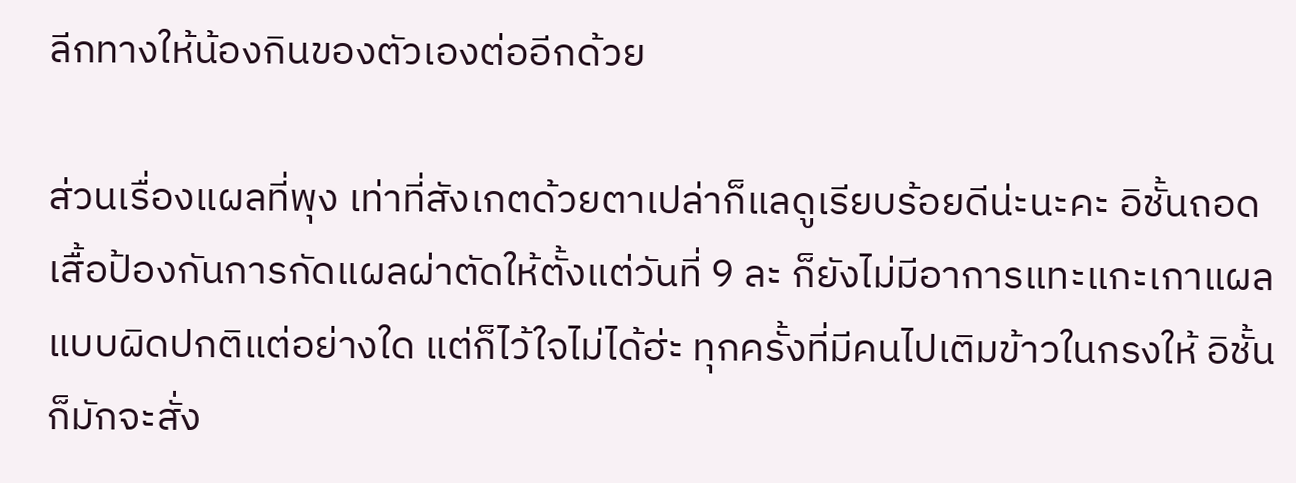ลีกทางให้น้องกินของตัวเองต่ออีกด้วย

ส่วนเรื่องแผลที่พุง เท่าที่สังเกตด้วยตาเปล่าก็แลดูเรียบร้อยดีน่ะนะคะ อิชั้นถอดเสื้อป้องกันการกัดแผลผ่าตัดให้ตั้งแต่วันที่ 9 ละ ก็ยังไม่มีอาการแทะแกะเกาแผลแบบผิดปกติแต่อย่างใด แต่ก็ไว้ใจไม่ได้ฮ่ะ ทุกครั้งที่มีคนไปเติมข้าวในกรงให้ อิชั้นก็มักจะสั่ง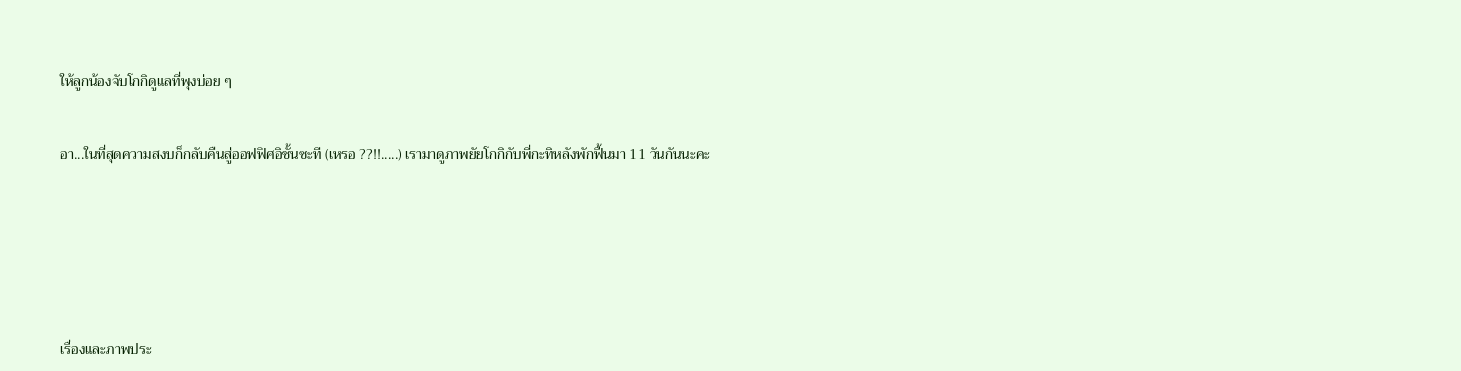ให้ลูกน้องจับโกกิดูแลที่พุงบ่อย ๆ


อา...ในที่สุดความสงบก็กลับคืนสู่ออฟฟิศอิชั้นซะที (เหรอ ??!!.....) เรามาดูภาพยัยโกกิกับพี่กะทิหลังพักฟื้นมา 11 วันกันนะคะ







เรื่องและภาพประ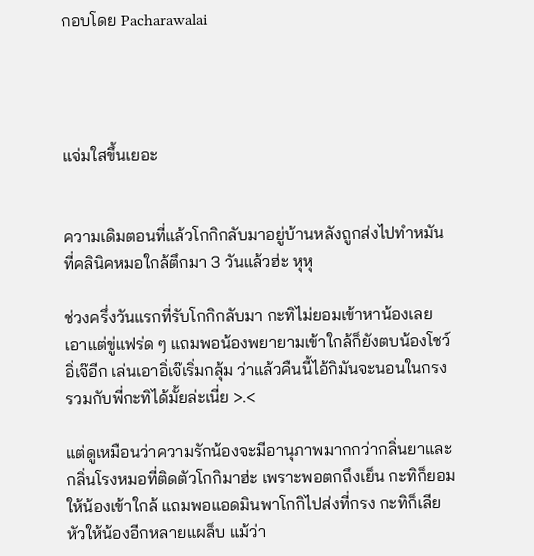กอบโดย Pacharawalai




แจ่มใสขึ้นเยอะ


ความเดิมตอนที่แล้วโกกิกลับมาอยู่บ้านหลังถูกส่งไปทำหมันที่คลินิคหมอใกล้ตึกมา 3 วันแล้วฮ่ะ หุหุ

ช่วงครึ่งวันแรกที่รับโกกิกลับมา กะทิไม่ยอมเข้าหาน้องเลย เอาแต่ขู่แฟร่ด ๆ แถมพอน้องพยายามเข้าใกล้ก็ยังตบน้องโชว์อิ่เจ๊อีก เล่นเอาอิ่เจ๊เริ่มกลุ้ม ว่าแล้วคืนนี้ไอ้กิมันจะนอนในกรงรวมกับพี่กะทิได้มั้ยล่ะเนี่ย >.<

แต่ดูเหมือนว่าความรักน้องจะมีอานุภาพมากกว่ากลิ่นยาและกลิ่นโรงหมอที่ติดตัวโกกิมาฮ่ะ เพราะพอตกถึงเย็น กะทิก็ยอมให้น้องเข้าใกล้ แถมพอแอดมินพาโกกิไปส่งที่กรง กะทิก็เลียหัวให้น้องอีกหลายแผล็บ แม้ว่า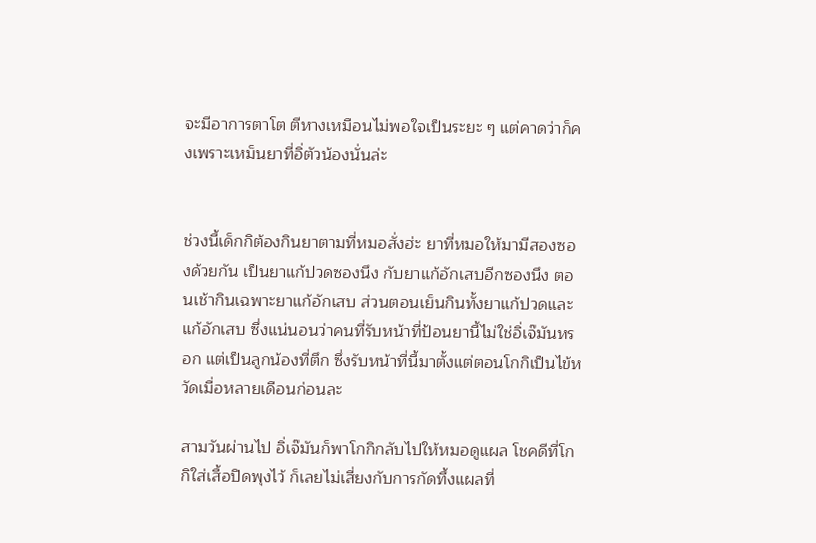จะมีอาการตาโต ตีหางเหมือนไม่พอใจเป็นระยะ ๆ แต่คาดว่าก็คงเพราะเหม็นยาที่อิ่ตัวน้องนั่นล่ะ


ช่วงนี้เด็กกิต้องกินยาตามที่หมอสั่งฮ่ะ ยาที่หมอให้มามีสองซองด้วยกัน เป็นยาแก้ปวดซองนึง กับยาแก้อักเสบอีกซองนึง ตอนเช้ากินเฉพาะยาแก้อักเสบ ส่วนตอนเย็นกินทั้งยาแก้ปวดและแก้อักเสบ ซึ่งแน่นอนว่าคนที่รับหน้าที่ป้อนยานี้ไม่ใช่อิ่เจ๊มันหรอก แต่เป็นลูกน้องที่ตึก ซึ่งรับหน้าที่นี้มาตั้งแต่ตอนโกกิเป็นไข้หวัดเมื่อหลายเดือนก่อนละ

สามวันผ่านไป อิ่เจ๊มันก็พาโกกิกลับไปให้หมอดูแผล โชคดีที่โกกิใส่เสื้อปิดพุงไว้ ก็เลยไม่เสี่ยงกับการกัดทึ้งแผลที่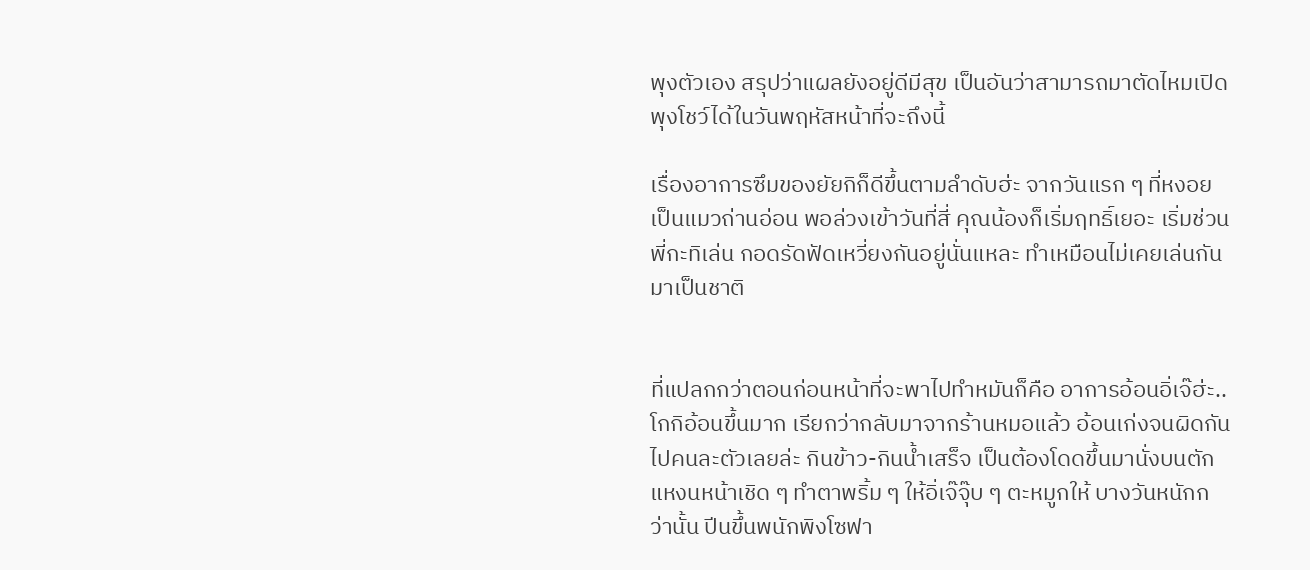พุงตัวเอง สรุปว่าแผลยังอยู่ดีมีสุข เป็นอันว่าสามารถมาตัดไหมเปิดพุงโชว์ได้ในวันพฤหัสหน้าที่จะถึงนี้

เรื่องอาการซึมของยัยกิก็ดีขึ้นตามลำดับฮ่ะ จากวันแรก ๆ ที่หงอยเป็นแมวถ่านอ่อน พอล่วงเข้าวันที่สี่ คุณน้องก็เริ่มฤทธิ์เยอะ เริ่มช่วนพี่กะทิเล่น กอดรัดฟัดเหวี่ยงกันอยู่นั่นแหละ ทำเหมือนไม่เคยเล่นกันมาเป็นชาติ


ที่แปลกกว่าตอนก่อนหน้าที่จะพาไปทำหมันก็คือ อาการอ้อนอิ่เจ๊ฮ่ะ..โกกิอ้อนขึ้นมาก เรียกว่ากลับมาจากร้านหมอแล้ว อ้อนเก่งจนผิดกันไปคนละตัวเลยล่ะ กินข้าว-กินน้ำเสร็จ เป็นต้องโดดขึ้นมานั่งบนตัก แหงนหน้าเชิด ๆ ทำตาพริ้ม ๆ ให้อิ่เจ๊จุ๊บ ๆ ตะหมูกให้ บางวันหนักกว่านั้น ปีนขึ้นพนักพิงโซฟา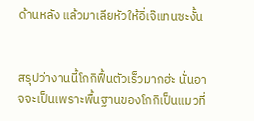ด้านหลัง แล้วมาเลียหัวให้อิ่เจ๊แทนซะงั้น


สรุปว่างานนี้โกกิฟื้นตัวเร็วมากฮ่ะ นั่นอาจจะเป็นเพราะพื้นฐานของโกกิเป็นแมวที่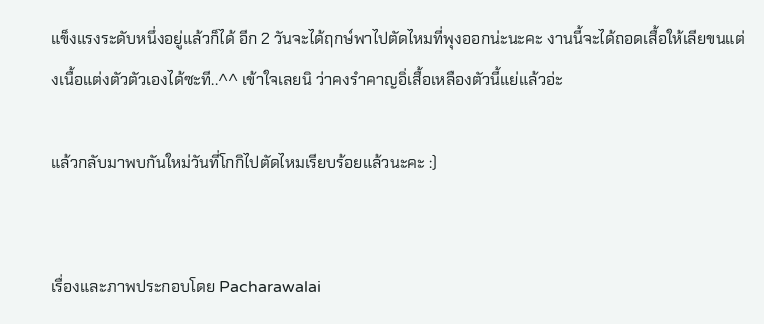แข็งแรงระดับหนึ่งอยู่แล้วก็ได้ อีก 2 วันจะได้ฤกษ์พาไปตัดไหมที่พุงออกน่ะนะคะ งานนี้จะได้ถอดเสื้อให้เลียขนแต่งเนื้อแต่งตัวตัวเองได้ซะที..^^ เข้าใจเลยนิ ว่าคงรำคาญอิ่เสื้อเหลืองตัวนี้แย่แล้วอ่ะ

แล้วกลับมาพบกันใหม่วันที่โกกิไปตัดไหมเรียบร้อยแล้วนะคะ :)


เรื่องและภาพประกอบโดย Pacharawalai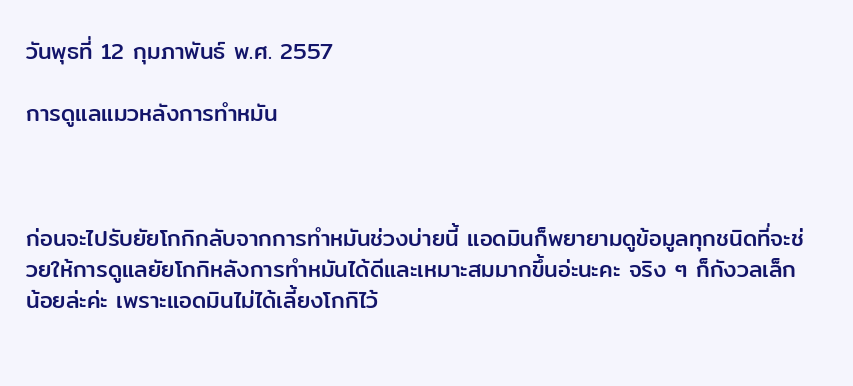วันพุธที่ 12 กุมภาพันธ์ พ.ศ. 2557

การดูแลแมวหลังการทำหมัน



ก่อนจะไปรับยัยโกกิกลับจากการทำหมันช่วงบ่ายนี้ แอดมินก็พยายามดูข้อมูลทุกชนิดที่จะช่วยให้การดูแลยัยโกกิหลังการทำหมันได้ดีและเหมาะสมมากขึ้นอ่ะนะคะ จริง ๆ ก็กังวลเล็กน้อยล่ะค่ะ เพราะแอดมินไม่ได้เลี้ยงโกกิไว้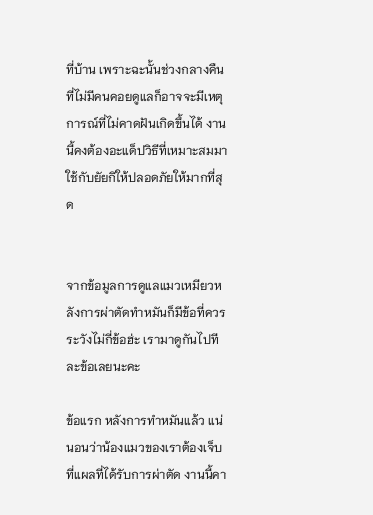ที่บ้าน เพราะฉะนั้นช่วงกลางคืนที่ไม่มีคนคอยดูแลก็อาจจะมีเหตุการณ์ที่ไม่คาดฝันเกิดขึ้นได้ งานนี้คงต้องอะแด็ปวิธีที่เหมาะสมมาใช้กับยัยกิให้ปลอดภัยให้มากที่สุด


จากข้อมูลการดูแลแมวเหมียวหลังการผ่าตัดทำหมันก็มีข้อที่ควรระวังไม่กี่ข้อฮ่ะ เรามาดูกันไปทีละข้อเลยนะคะ

ข้อแรก หลังการทำหมันแล้ว แน่นอนว่าน้องแมวของเราต้องเจ็บที่แผลที่ได้รับการผ่าตัด งานนี้คา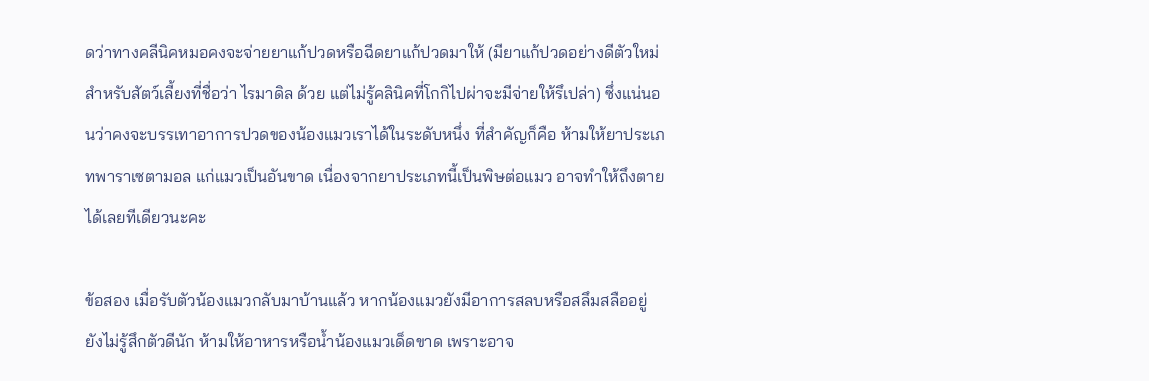ดว่าทางคลีนิคหมอคงจะจ่ายยาแก้ปวดหรือฉีดยาแก้ปวดมาให้ (มียาแก้ปวดอย่างดีตัวใหม่สำหรับสัตว์เลี้ยงที่ชื่อว่า ไรมาดิล ด้วย แต่ไม่รู้คลินิคที่โกกิไปผ่าจะมีจ่ายให้รึเปล่า) ซึ่งแน่นอนว่าคงจะบรรเทาอาการปวดของน้องแมวเราได้ในระดับหนึ่ง ที่สำคัญก็คือ ห้ามให้ยาประเภทพาราเซตามอล แก่แมวเป็นอันขาด เนื่องจากยาประเภทนี้เป็นพิษต่อแมว อาจทำให้ถึงตายได้เลยทีเดียวนะคะ

ข้อสอง เมื่อรับตัวน้องแมวกลับมาบ้านแล้ว หากน้องแมวยังมีอาการสลบหรือสลึมสลืออยู่ ยังไม่รู้สึกตัวดีนัก ห้ามให้อาหารหรือน้ำน้องแมวเด็ดขาด เพราะอาจ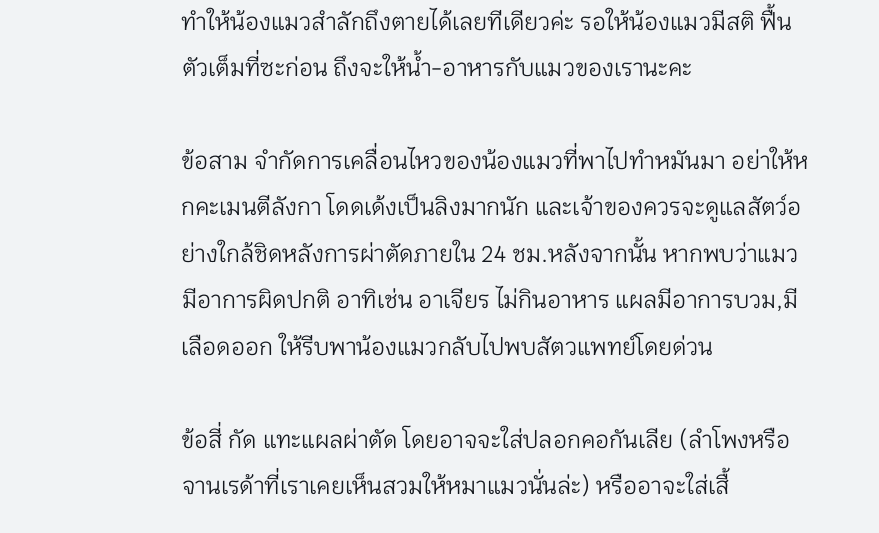ทำให้น้องแมวสำลักถึงตายได้เลยทีเดียวค่ะ รอให้น้องแมวมีสติ ฟื้นตัวเต็มที่ซะก่อน ถึงจะให้น้ำ-อาหารกับแมวของเรานะคะ

ข้อสาม จำกัดการเคลื่อนไหวของน้องแมวที่พาไปทำหมันมา อย่าให้หกคะเมนตีลังกา โดดเด้งเป็นลิงมากนัก และเจ้าของควรจะดูแลสัตว์อย่างใกล้ชิดหลังการผ่าตัดภายใน 24 ชม.หลังจากนั้น หากพบว่าแมวมีอาการผิดปกติ อาทิเช่น อาเจียร ไม่กินอาหาร แผลมีอาการบวม,มีเลือดออก ให้รีบพาน้องแมวกลับไปพบสัตวแพทย์โดยด่วน

ข้อสี่ กัด แทะแผลผ่าตัด โดยอาจจะใส่ปลอกคอกันเลีย (ลำโพงหรือจานเรด้าที่เราเคยเห็นสวมให้หมาแมวนั่นล่ะ) หรืออาจะใส่เสื้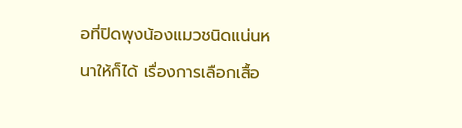อที่ปิดพุงน้องแมวชนิดแน่นหนาให้ก็ได้ เรื่องการเลือกเสื้อ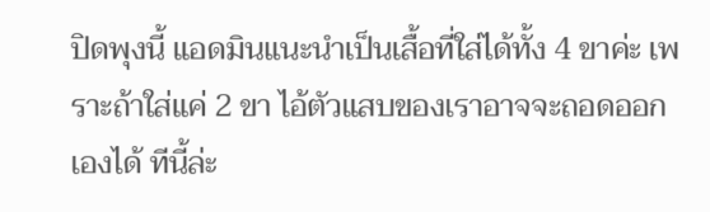ปิดพุงนี้ แอดมินแนะนำเป็นเสื้อที่ใส่ได้ทั้ง 4 ขาค่ะ เพราะถ้าใส่แค่ 2 ขา ไอ้ตัวแสบของเราอาจจะถอดออกเองได้ ทีนี้ล่ะ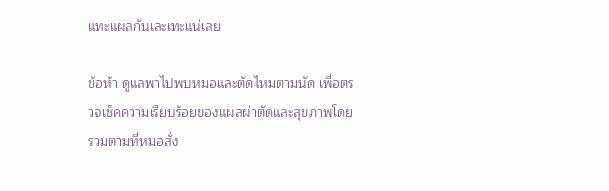แทะแผลกันเละเทะแน่เลย

ข้อห้า ดูแลพาไปพบหมอและตัดไหมตามนัด เพื่อตรวจเช็คความเรียบร้อยของแผลผ่าตัดและสุขภาพโดยรวมตามที่หมอสั่ง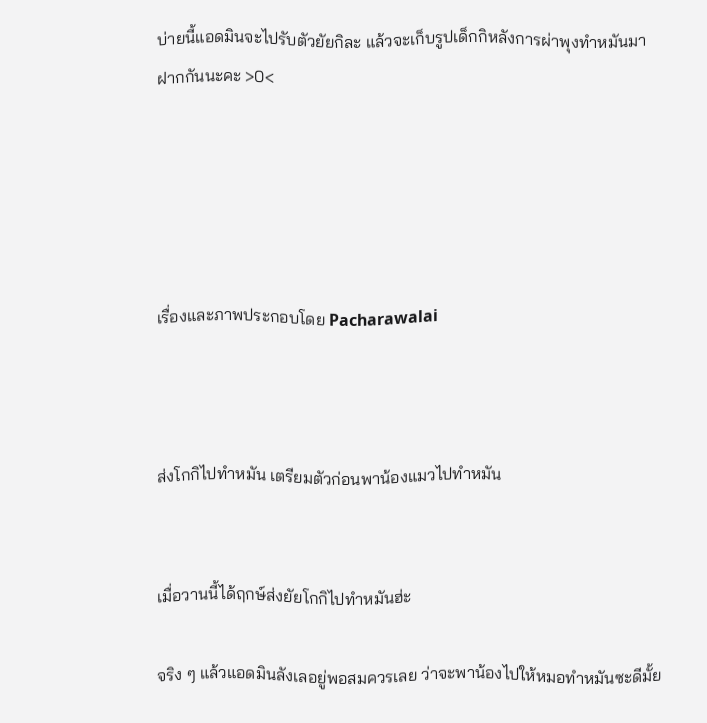บ่ายนี้แอดมินจะไปรับตัวยัยกิละ แล้วจะเก็บรูปเด็กกิหลังการผ่าพุงทำหมันมาฝากกันนะคะ >0<





เรื่องและภาพประกอบโดย Pacharawalai



ส่งโกกิไปทำหมัน เตรียมตัวก่อนพาน้องแมวไปทำหมัน


เมื่อวานนี้ได้ฤกษ์ส่งยัยโกกิไปทำหมันฮ่ะ

จริง ๆ แล้วแอดมินลังเลอยู่พอสมควรเลย ว่าจะพาน้องไปให้หมอทำหมันซะดีมั้ย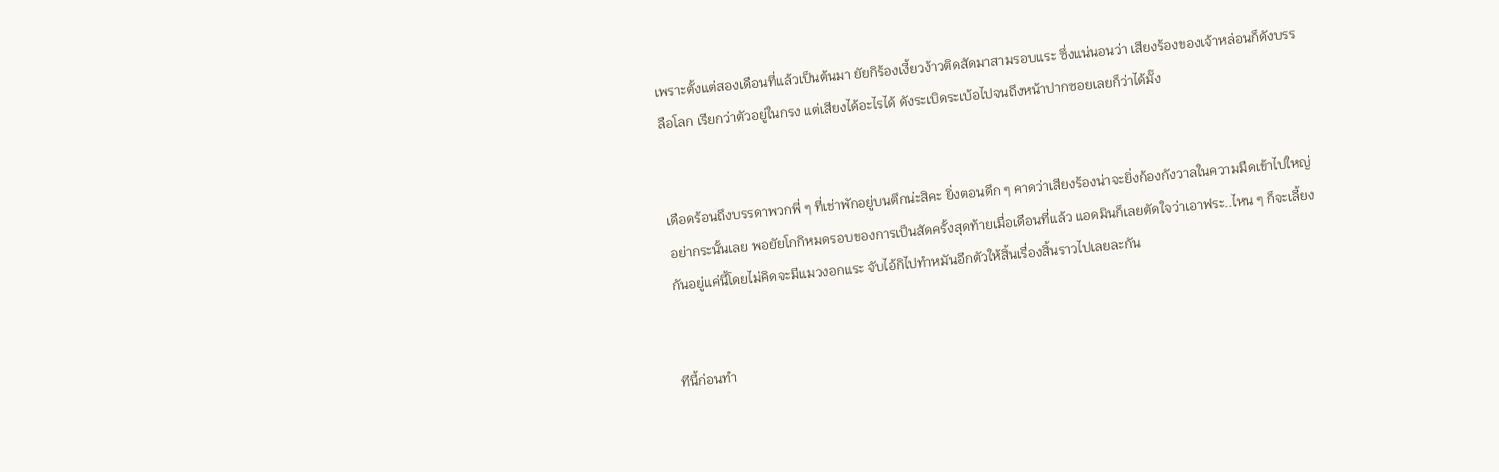เพราะตั้งแต่สองเดือนที่แล้วเป็นต้นมา ยัยกิร้องเงี้ยวง้าวติดสัดมาสามรอบแระ ซึ่งแน่นอนว่า เสียงร้องของเจ้าหล่อนก็ดังบรรลือโลก เรียกว่าตัวอยู่ในกรง แต่เสียงได้อะไรได้ ดังระเบิดระเบ้อไปจนถึงหน้าปากซอยเลยก็ว่าได้มั๊ง


เดือดร้อนถึงบรรดาพวกพี่ ๆ ที่เช่าพักอยู่บนตึกน่ะสิคะ ยิ่งตอนดึก ๆ คาดว่าเสียงร้องน่าจะยิ่งก้องกังวาลในความมืดเข้าไปใหญ่ อย่ากระนั้นเลย พอยัยโกกิหมดรอบของการเป็นสัดครั้งสุดท้ายเมื่อเดือนที่แล้ว แอดมินก็เลยตัดใจว่าเอาฟระ..ไหน ๆ ก็จะเลี้ยงกันอยู่แค่นี้โดยไม่คิดจะมีแมวงอกแระ จับไอ้กิไปทำหมันอีกตัวให้สิ้นเรื่องสิ้นราวไปเลยละกัน


ทีนี้ก่อนทำ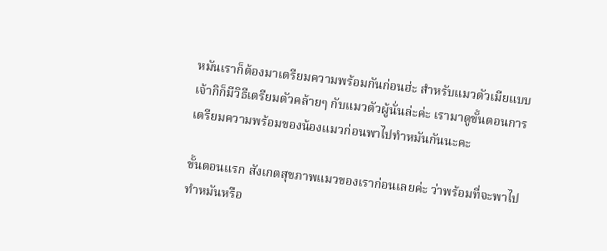หมันเราก็ต้องมาเตรียมความพร้อมกันก่อนฮ่ะ สำหรับแมวตัวเมียแบบเจ้ากิก็มีวิธีเตรียมตัวคล้ายๆ กับแมวตัวผู้นั่นล่ะค่ะ เรามาดูขั้นตอนการเตรียมความพร้อมของน้องแมวก่อนพาไปทำหมันกันนะคะ

ขั้นตอนแรก สังเกตสุขภาพแมวของเราก่อนเลยค่ะ ว่าพร้อมที่จะพาไปทำหมันหรือ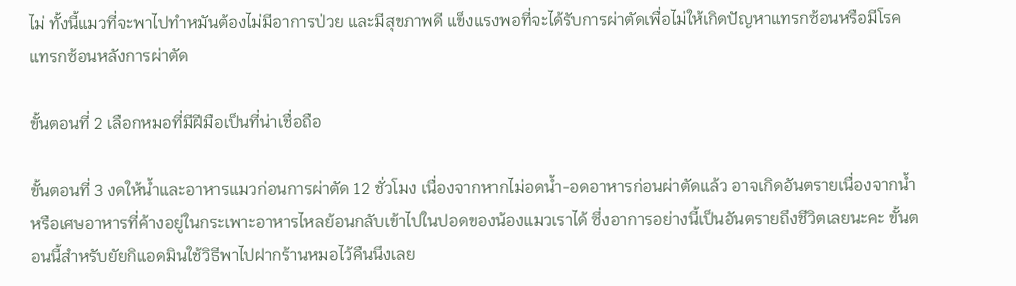ไม่ ทั้งนี้แมวที่จะพาไปทำหมันต้องไม่มีอาการป่วย และมีสุขภาพดี แข็งแรงพอที่จะได้รับการผ่าตัดเพื่อไม่ให้เกิดปัญหาแทรกซ้อนหรือมีโรคแทรกซ้อนหลังการผ่าตัด

ขั้นตอนที่ 2 เลือกหมอที่มีฝีมือเป็นที่น่าเชื่อถือ

ขั้นตอนที่ 3 งดให้น้ำและอาหารแมวก่อนการผ่าตัด 12 ชั่วโมง เนื่องจากหากไม่อดน้ำ-อดอาหารก่อนผ่าตัดแล้ว อาจเกิดอันตรายเนื่องจากน้ำหรือเศษอาหารที่ค้างอยู่ในกระเพาะอาหารไหลย้อนกลับเข้าไปในปอดของน้องแมวเราได้ ซึ่งอาการอย่างนี้เป็นอันตรายถึงชีวิตเลยนะคะ ขั้นตอนนี้สำหรับยัยกิแอดมินใช้วิธีพาไปฝากร้านหมอไว้คืนนึงเลย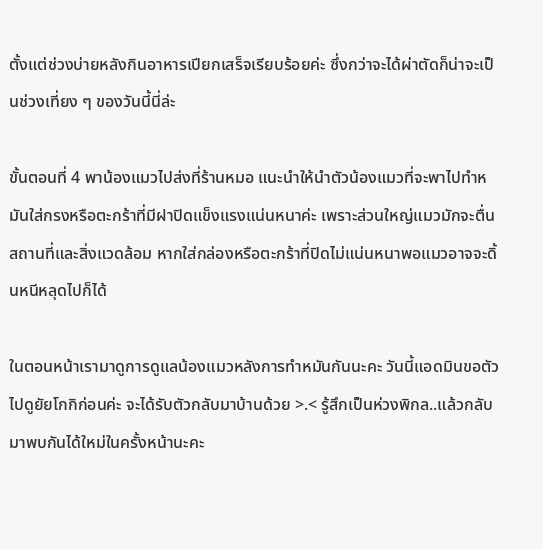ตั้งแต่ช่วงบ่ายหลังกินอาหารเปียกเสร็จเรียบร้อยค่ะ ซึ่งกว่าจะได้ผ่าตัดก็น่าจะเป็นช่วงเที่ยง ๆ ของวันนี้นี่ล่ะ

ขั้นตอนที่ 4 พาน้องแมวไปส่งที่ร้านหมอ แนะนำให้นำตัวน้องแมวที่จะพาไปทำหมันใส่กรงหรือตะกร้าที่มีฝาปิดแข็งแรงแน่นหนาค่ะ เพราะส่วนใหญ่แมวมักจะตื่นสถานที่และสิ่งแวดล้อม หากใส่กล่องหรือตะกร้าที่ปิดไม่แน่นหนาพอแมวอาจจะดิ้นหนีหลุดไปก็ได้

ในตอนหน้าเรามาดูการดูแลน้องแมวหลังการทำหมันกันนะคะ วันนี้แอดมินขอตัวไปดูยัยโกกิก่อนค่ะ จะได้รับตัวกลับมาบ้านด้วย >.< รู้สึกเป็นห่วงพิกล..แล้วกลับมาพบกันได้ใหม่ในครั้งหน้านะคะ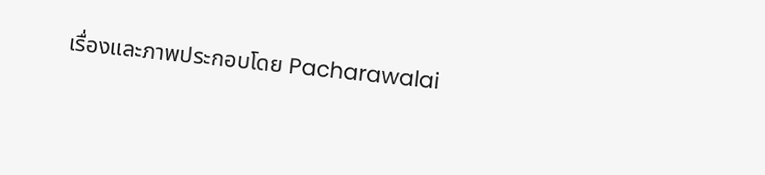เรื่องและภาพประกอบโดย Pacharawalai